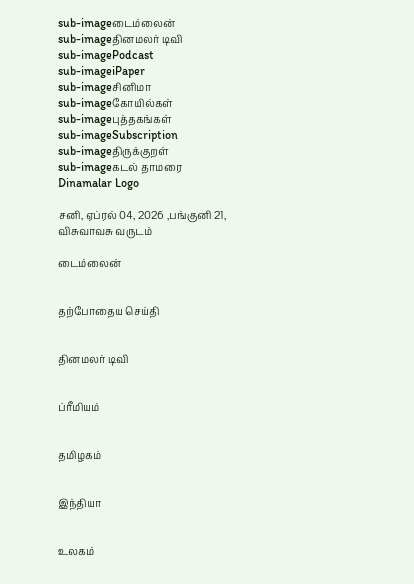sub-imageடைம்லைன்
sub-imageதினமலர் டிவி
sub-imagePodcast
sub-imageiPaper
sub-imageசினிமா
sub-imageகோயில்கள்
sub-imageபுத்தகங்கள்
sub-imageSubscription
sub-imageதிருக்குறள்
sub-imageகடல் தாமரை
Dinamalar Logo

சனி, ஏப்ரல் 04, 2026 ,பங்குனி 21, விசுவாவசு வருடம்

டைம்லைன்


தற்போதைய செய்தி


தினமலர் டிவி


ப்ரீமியம்


தமிழகம்


இந்தியா


உலகம்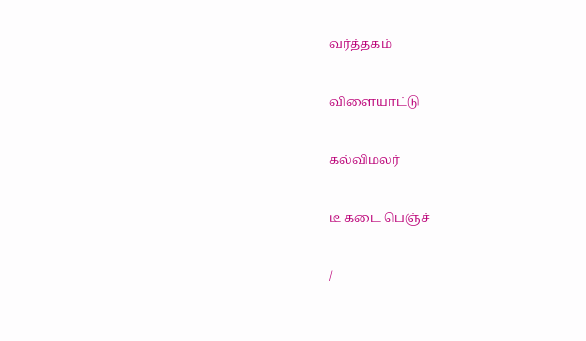வர்த்தகம்


விளையாட்டு


கல்விமலர்


டீ கடை பெஞ்ச்


/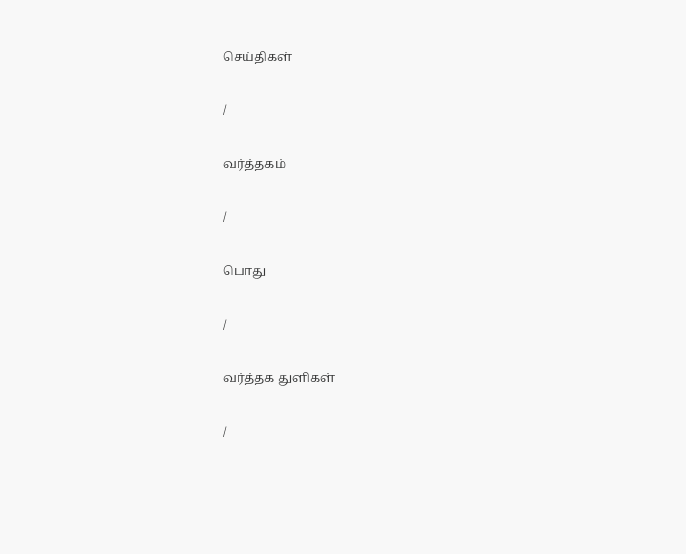செய்திகள்

/

வர்த்தகம்

/

பொது

/

வர்த்தக துளிகள்

/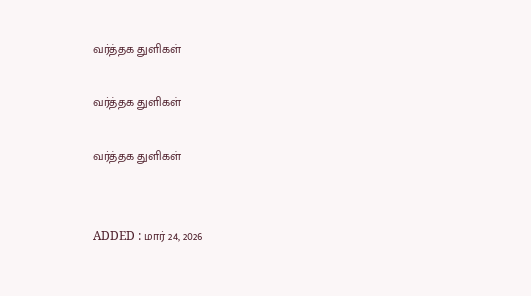வர்த்தக துளிகள்

வர்த்தக துளிகள்

வர்த்தக துளிகள்


ADDED : மார் 24, 2026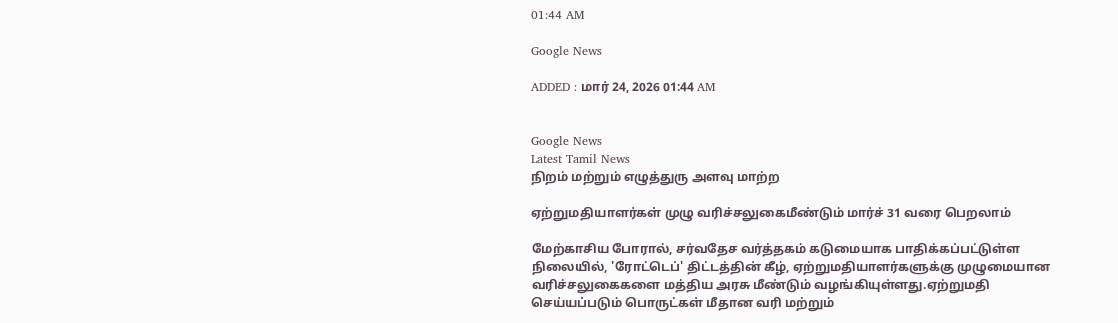01:44 AM

Google News

ADDED : மார் 24, 2026 01:44 AM


Google News
Latest Tamil News
நிறம் மற்றும் எழுத்துரு அளவு மாற்ற

ஏற்றுமதியாளர்கள் முழு வரிச்சலுகைமீண்டும் மார்ச் 31 வரை பெறலாம்

மேற்காசிய போரால், சர்வதேச வர்த்தகம் கடுமையாக பாதிக்கப்பட்டுள்ள நிலையில், 'ரோட்டெப்' திட்டத்தின் கீழ், ஏற்றுமதியாளர்களுக்கு முழுமையான வரிச்சலுகைகளை மத்திய அரசு மீண்டும் வழங்கியுள்ளது.ஏற்றுமதி செய்யப்படும் பொருட்கள் மீதான வரி மற்றும்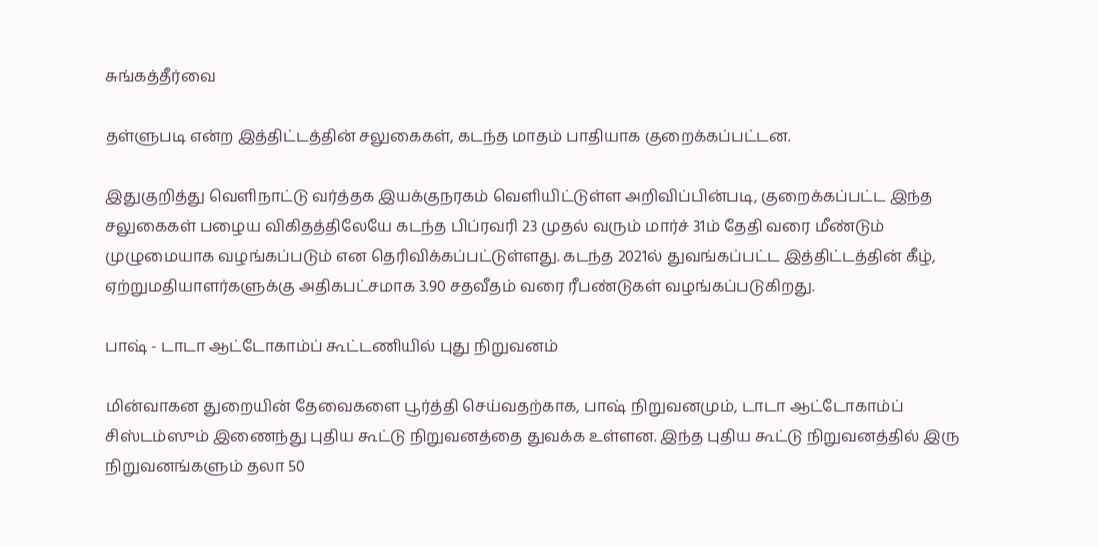சுங்கத்தீர்வை

தள்ளுபடி என்ற இத்திட்டத்தின் சலுகைகள், கடந்த மாதம் பாதியாக குறைக்கப்பட்டன.

இதுகுறித்து வெளிநாட்டு வர்த்தக இயக்குநரகம் வெளியிட்டுள்ள அறிவிப்பின்படி, குறைக்கப்பட்ட இந்த சலுகைகள் பழைய விகிதத்திலேயே கடந்த பிப்ரவரி 23 முதல் வரும் மார்ச் 31ம் தேதி வரை மீண்டும் முழுமையாக வழங்கப்படும் என தெரிவிக்கப்பட்டுள்ளது. கடந்த 2021ல் துவங்கப்பட்ட இத்திட்டத்தின் கீழ், ஏற்றுமதியாளர்களுக்கு அதிகபட்சமாக 3.90 சதவீதம் வரை ரீபண்டுகள் வழங்கப்படுகிறது.

பாஷ் - டாடா ஆட்டோகாம்ப் கூட்டணியில் புது நிறுவனம்

மின்வாகன துறையின் தேவைகளை பூர்த்தி செய்வதற்காக, பாஷ் நிறுவனமும், டாடா ஆட்டோகாம்ப் சிஸ்டம்ஸும் இணைந்து புதிய கூட்டு நிறுவனத்தை துவக்க உள்ளன. இந்த புதிய கூட்டு நிறுவனத்தில் இரு நிறுவனங்களும் தலா 50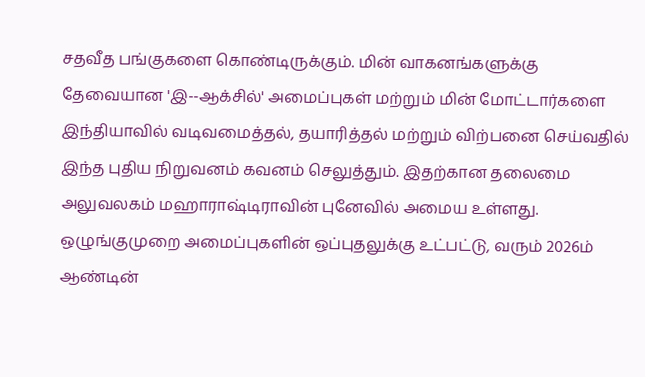சதவீத பங்குகளை கொண்டிருக்கும். மின் வாகனங்களுக்கு தேவையான 'இ--ஆக்சில்' அமைப்புகள் மற்றும் மின் மோட்டார்களை இந்தியாவில் வடிவமைத்தல், தயாரித்தல் மற்றும் விற்பனை செய்வதில் இந்த புதிய நிறுவனம் கவனம் செலுத்தும். இதற்கான தலைமை அலுவலகம் மஹாராஷ்டிராவின் புனேவில் அமைய உள்ளது. ஒழுங்குமுறை அமைப்புகளின் ஒப்புதலுக்கு உட்பட்டு, வரும் 2026ம் ஆண்டின்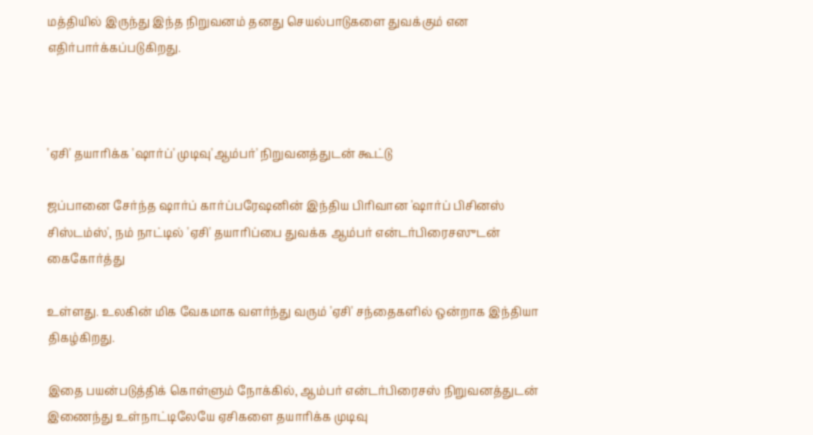மத்தியில் இருந்து இந்த நிறுவனம் தனது செயல்பாடுகளை துவக்கும் என எதிர்பார்க்கப்படுகிறது.



'ஏசி' தயாரிக்க 'ஷார்ப்' முடிவு'ஆம்பர்' நிறுவனத்துடன் கூட்டு

ஜப்பானை சேர்ந்த ஷார்ப் கார்ப்பரேஷனின் இந்திய பிரிவான 'ஷார்ப் பிசினஸ் சிஸ்டம்ஸ்', நம் நாட்டில் 'ஏசி' தயாரிப்பை துவக்க ஆம்பர் என்டர்பிரைசஸுடன் கைகோர்த்து

உள்ளது. உலகின் மிக வேகமாக வளர்ந்து வரும் 'ஏசி' சந்தைகளில் ஒன்றாக இந்தியா திகழ்கிறது.

இதை பயன்படுத்திக் கொள்ளும் நோக்கில், ஆம்பர் என்டர்பிரைசஸ் நிறுவனத்துடன் இணைந்து உள்நாட்டிலேயே ஏசிகளை தயாரிக்க முடிவு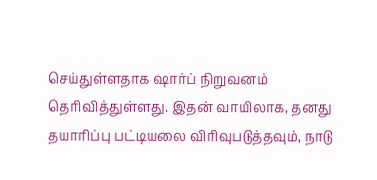செய்துள்ளதாக ஷார்ப் நிறுவனம் தெரிவித்துள்ளது. இதன் வாயிலாக, தனது தயாரிப்பு பட்டியலை விரிவுபடுத்தவும், நாடு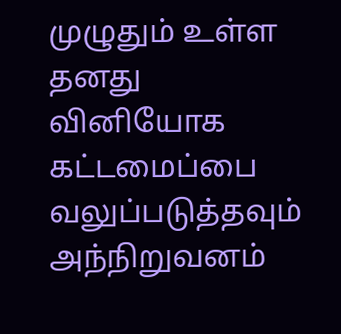முழுதும் உள்ள தனது வினியோக கட்டமைப்பை வலுப்படுத்தவும் அந்நிறுவனம்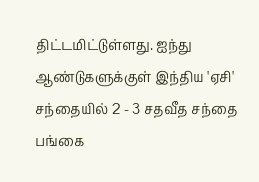திட்டமிட்டுள்ளது. ஐந்து ஆண்டுகளுக்குள் இந்திய 'ஏசி' சந்தையில் 2 - 3 சதவீத சந்தை பங்கை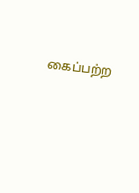கைப்பற்ற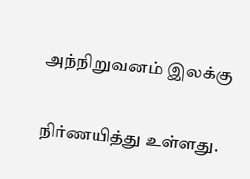அந்நிறுவனம் இலக்கு

நிர்ணயித்து உள்ளது.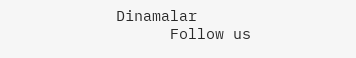Dinamalar
      Follow us